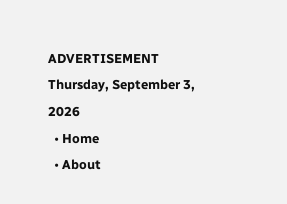ADVERTISEMENT
Thursday, September 3, 2026
  • Home
  • About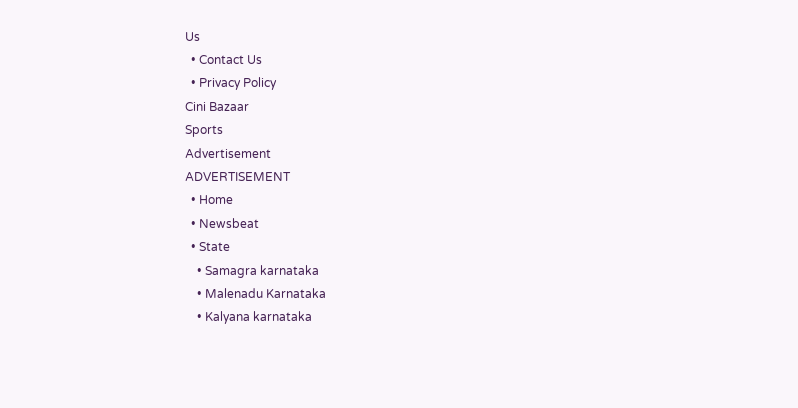Us
  • Contact Us
  • Privacy Policy
Cini Bazaar
Sports
Advertisement
ADVERTISEMENT
  • Home
  • Newsbeat
  • State
    • Samagra karnataka
    • Malenadu Karnataka
    • Kalyana karnataka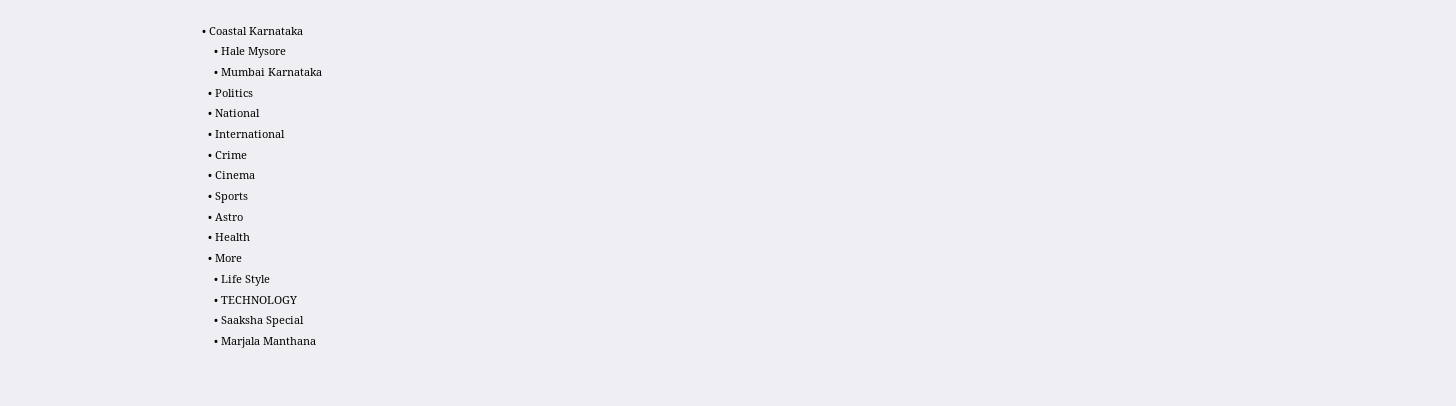• Coastal Karnataka
    • Hale Mysore
    • Mumbai Karnataka
  • Politics
  • National
  • International
  • Crime
  • Cinema
  • Sports
  • Astro
  • Health
  • More
    • Life Style
    • TECHNOLOGY
    • Saaksha Special
    • Marjala Manthana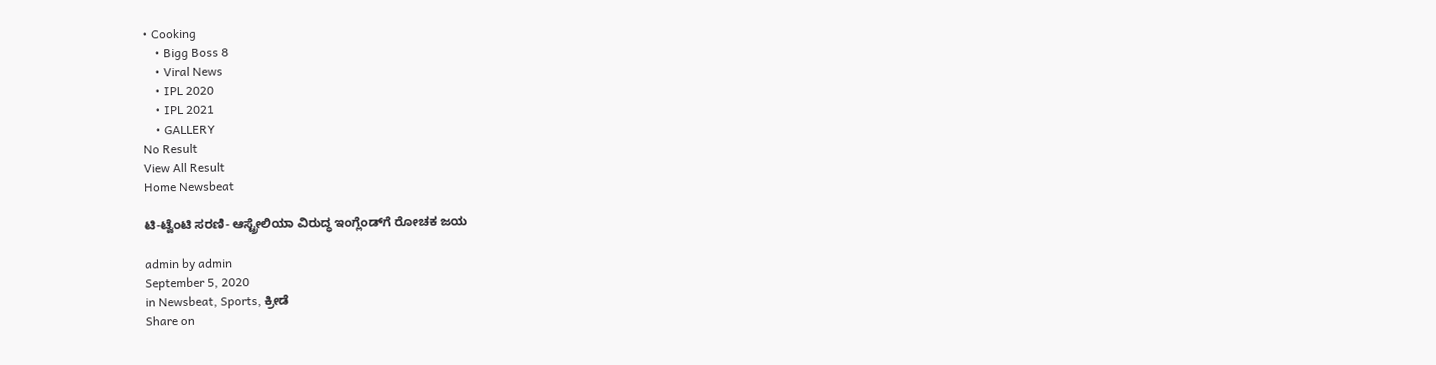• Cooking
    • Bigg Boss 8
    • Viral News
    • IPL 2020
    • IPL 2021
    • GALLERY
No Result
View All Result
Home Newsbeat

ಟಿ-ಟ್ವೆಂಟಿ ಸರಣಿ- ಆಸ್ಟ್ರೇಲಿಯಾ ವಿರುದ್ಧ ಇಂಗ್ಲೆಂಡ್‍ಗೆ ರೋಚಕ ಜಯ

admin by admin
September 5, 2020
in Newsbeat, Sports, ಕ್ರೀಡೆ
Share on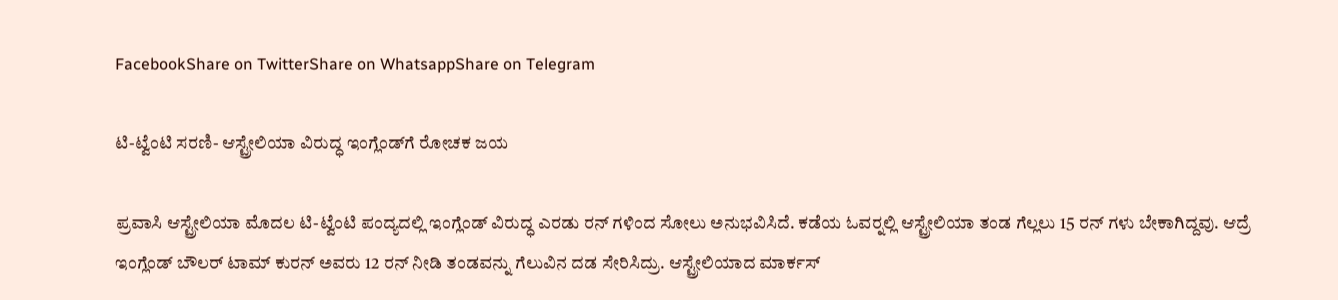FacebookShare on TwitterShare on WhatsappShare on Telegram

ಟಿ-ಟ್ವೆಂಟಿ ಸರಣಿ- ಆಸ್ಟ್ರೇಲಿಯಾ ವಿರುದ್ಧ ಇಂಗ್ಲೆಂಡ್‍ಗೆ ರೋಚಕ ಜಯ

ಪ್ರವಾಸಿ ಆಸ್ಟ್ರೇಲಿಯಾ ಮೊದಲ ಟಿ-ಟ್ವೆಂಟಿ ಪಂದ್ಯದಲ್ಲಿ ಇಂಗ್ಲೆಂಡ್ ವಿರುದ್ಧ ಎರಡು ರನ್ ಗಳಿಂದ ಸೋಲು ಅನುಭವಿಸಿದೆ. ಕಡೆಯ ಓವರ್‍ನಲ್ಲಿ ಆಸ್ಟ್ರೇಲಿಯಾ ತಂಡ ಗೆಲ್ಲಲು 15 ರನ್ ಗಳು ಬೇಕಾಗಿದ್ದವು. ಆದ್ರೆ ಇಂಗ್ಲೆಂಡ್ ಬೌಲರ್ ಟಾಮ್ ಕುರನ್ ಅವರು 12 ರನ್ ನೀಡಿ ತಂಡವನ್ನು ಗೆಲುವಿನ ದಡ ಸೇರಿಸಿದ್ರು. ಆಸ್ಟ್ರೇಲಿಯಾದ ಮಾರ್ಕಸ್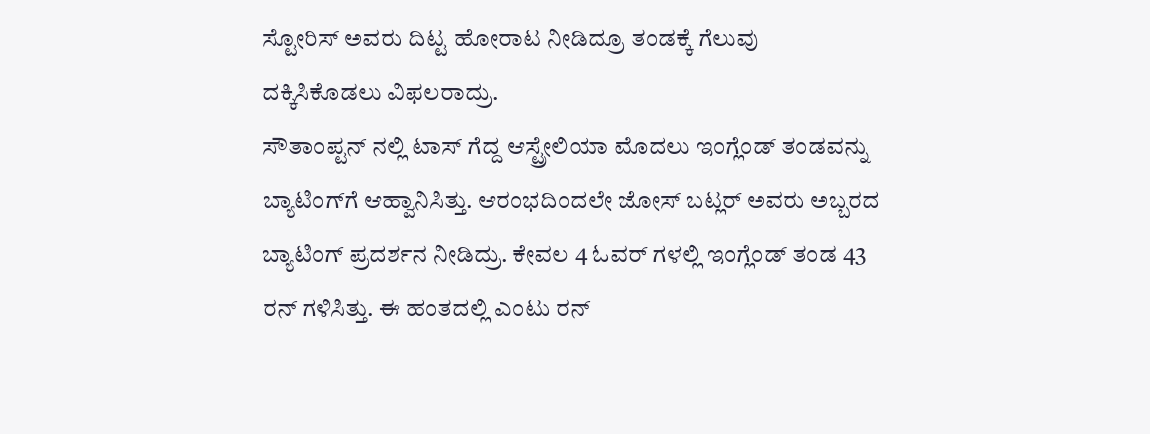ಸ್ಟೋರಿಸ್ ಅವರು ದಿಟ್ಟ ಹೋರಾಟ ನೀಡಿದ್ರೂ ತಂಡಕ್ಕೆ ಗೆಲುವು ದಕ್ಕಿಸಿಕೊಡಲು ವಿಫಲರಾದ್ರು.
ಸೌತಾಂಪ್ಟನ್ ನಲ್ಲಿ ಟಾಸ್ ಗೆದ್ದ ಆಸ್ಟ್ರೇಲಿಯಾ ಮೊದಲು ಇಂಗ್ಲೆಂಡ್ ತಂಡವನ್ನು ಬ್ಯಾಟಿಂಗ್‍ಗೆ ಆಹ್ವಾನಿಸಿತ್ತು. ಆರಂಭದಿಂದಲೇ ಜೋಸ್ ಬಟ್ಲರ್ ಅವರು ಅಬ್ಬರದ ಬ್ಯಾಟಿಂಗ್ ಪ್ರದರ್ಶನ ನೀಡಿದ್ರು. ಕೇವಲ 4 ಓವರ್ ಗಳಲ್ಲಿ ಇಂಗ್ಲೆಂಡ್ ತಂಡ 43 ರನ್ ಗಳಿಸಿತ್ತು. ಈ ಹಂತದಲ್ಲಿ ಎಂಟು ರನ್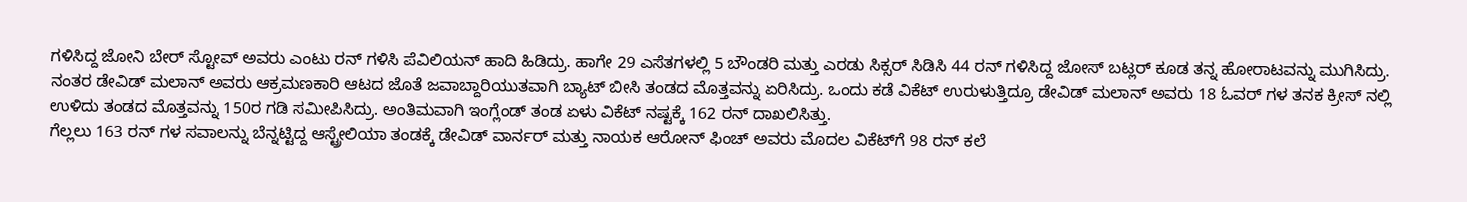ಗಳಿಸಿದ್ದ ಜೋನಿ ಬೇರ್ ಸ್ಟೋವ್ ಅವರು ಎಂಟು ರನ್ ಗಳಿಸಿ ಪೆವಿಲಿಯನ್ ಹಾದಿ ಹಿಡಿದ್ರು. ಹಾಗೇ 29 ಎಸೆತಗಳಲ್ಲಿ 5 ಬೌಂಡರಿ ಮತ್ತು ಎರಡು ಸಿಕ್ಸರ್ ಸಿಡಿಸಿ 44 ರನ್ ಗಳಿಸಿದ್ದ ಜೋಸ್ ಬಟ್ಲರ್ ಕೂಡ ತನ್ನ ಹೋರಾಟವನ್ನು ಮುಗಿಸಿದ್ರು.
ನಂತರ ಡೇವಿಡ್ ಮಲಾನ್ ಅವರು ಆಕ್ರಮಣಕಾರಿ ಆಟದ ಜೊತೆ ಜವಾಬ್ದಾರಿಯುತವಾಗಿ ಬ್ಯಾಟ್ ಬೀಸಿ ತಂಡದ ಮೊತ್ತವನ್ನು ಏರಿಸಿದ್ರು. ಒಂದು ಕಡೆ ವಿಕೆಟ್ ಉರುಳುತ್ತಿದ್ರೂ ಡೇವಿಡ್ ಮಲಾನ್ ಅವರು 18 ಓವರ್ ಗಳ ತನಕ ಕ್ರೀಸ್ ನಲ್ಲಿ ಉಳಿದು ತಂಡದ ಮೊತ್ತವನ್ನು 150ರ ಗಡಿ ಸಮೀಪಿಸಿದ್ರು. ಅಂತಿಮವಾಗಿ ಇಂಗ್ಲೆಂಡ್ ತಂಡ ಏಳು ವಿಕೆಟ್ ನಷ್ಟಕ್ಕೆ 162 ರನ್ ದಾಖಲಿಸಿತ್ತು.
ಗೆಲ್ಲಲು 163 ರನ್ ಗಳ ಸವಾಲನ್ನು ಬೆನ್ನಟ್ಟಿದ್ದ ಆಸ್ಟ್ರೇಲಿಯಾ ತಂಡಕ್ಕೆ ಡೇವಿಡ್ ವಾರ್ನರ್ ಮತ್ತು ನಾಯಕ ಆರೋನ್ ಫಿಂಚ್ ಅವರು ಮೊದಲ ವಿಕೆಟ್‍ಗೆ 98 ರನ್ ಕಲೆ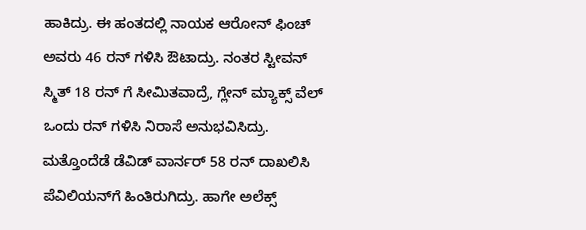ಹಾಕಿದ್ರು. ಈ ಹಂತದಲ್ಲಿ ನಾಯಕ ಆರೋನ್ ಫಿಂಚ್ ಅವರು 46 ರನ್ ಗಳಿಸಿ ಔಟಾದ್ರು. ನಂತರ ಸ್ಟೀವನ್ ಸ್ಮಿತ್ 18 ರನ್ ಗೆ ಸೀಮಿತವಾದ್ರೆ, ಗ್ಲೇನ್ ಮ್ಯಾಕ್ಸ್ ವೆಲ್ ಒಂದು ರನ್ ಗಳಿಸಿ ನಿರಾಸೆ ಅನುಭವಿಸಿದ್ರು. ಮತ್ತೊಂದೆಡೆ ಡೆವಿಡ್ ವಾರ್ನರ್ 58 ರನ್ ದಾಖಲಿಸಿ ಪೆವಿಲಿಯನ್‍ಗೆ ಹಿಂತಿರುಗಿದ್ರು. ಹಾಗೇ ಅಲೆಕ್ಸ್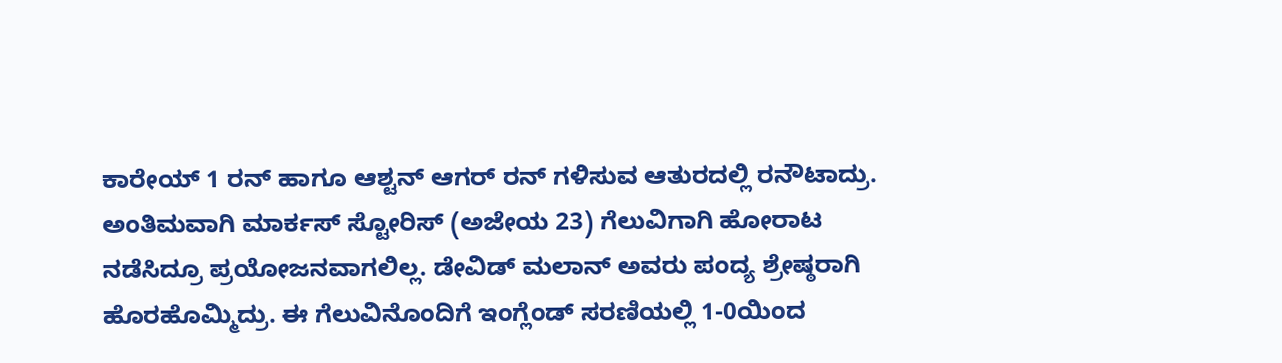ಕಾರೇಯ್ 1 ರನ್ ಹಾಗೂ ಆಶ್ಟನ್ ಆಗರ್ ರನ್ ಗಳಿಸುವ ಆತುರದಲ್ಲಿ ರನೌಟಾದ್ರು. ಅಂತಿಮವಾಗಿ ಮಾರ್ಕಸ್ ಸ್ಟೋರಿಸ್ (ಅಜೇಯ 23) ಗೆಲುವಿಗಾಗಿ ಹೋರಾಟ ನಡೆಸಿದ್ರೂ ಪ್ರಯೋಜನವಾಗಲಿಲ್ಲ. ಡೇವಿಡ್ ಮಲಾನ್ ಅವರು ಪಂದ್ಯ ಶ್ರೇಷ್ಠರಾಗಿ ಹೊರಹೊಮ್ಮಿದ್ರು. ಈ ಗೆಲುವಿನೊಂದಿಗೆ ಇಂಗ್ಲೆಂಡ್ ಸರಣಿಯಲ್ಲಿ 1-0ಯಿಂದ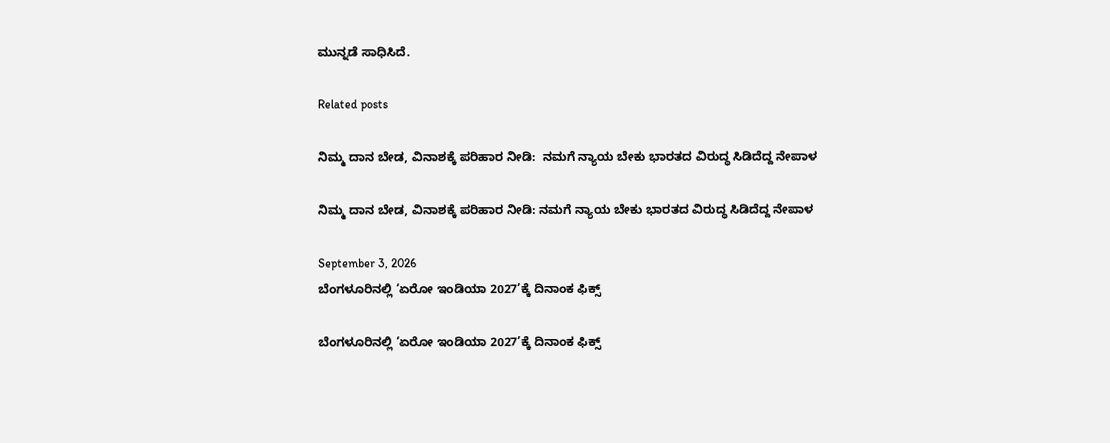ಮುನ್ನಡೆ ಸಾಧಿಸಿದೆ.

Related posts

ನಿಮ್ಮ ದಾನ ಬೇಡ, ವಿನಾಶಕ್ಕೆ ಪರಿಹಾರ ನೀಡಿ:  ನಮಗೆ ನ್ಯಾಯ ಬೇಕು ಭಾರತದ ವಿರುದ್ಧ ಸಿಡಿದೆದ್ದ ನೇಪಾಳ

ನಿಮ್ಮ ದಾನ ಬೇಡ, ವಿನಾಶಕ್ಕೆ ಪರಿಹಾರ ನೀಡಿ: ನಮಗೆ ನ್ಯಾಯ ಬೇಕು ಭಾರತದ ವಿರುದ್ಧ ಸಿಡಿದೆದ್ದ ನೇಪಾಳ

September 3, 2026
ಬೆಂಗಳೂರಿನಲ್ಲಿ ‘ಏರೋ ಇಂಡಿಯಾ 2027’ಕ್ಕೆ ದಿನಾಂಕ ಫಿಕ್ಸ್

ಬೆಂಗಳೂರಿನಲ್ಲಿ ‘ಏರೋ ಇಂಡಿಯಾ 2027’ಕ್ಕೆ ದಿನಾಂಕ ಫಿಕ್ಸ್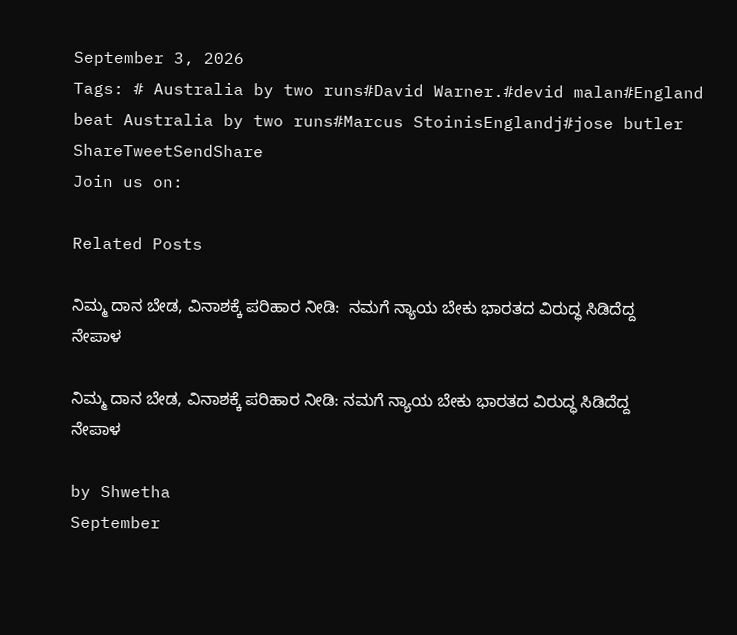September 3, 2026
Tags: # Australia by two runs#David Warner.#devid malan#England beat Australia by two runs#Marcus StoinisEnglandj#jose butler
ShareTweetSendShare
Join us on:

Related Posts

ನಿಮ್ಮ ದಾನ ಬೇಡ, ವಿನಾಶಕ್ಕೆ ಪರಿಹಾರ ನೀಡಿ:  ನಮಗೆ ನ್ಯಾಯ ಬೇಕು ಭಾರತದ ವಿರುದ್ಧ ಸಿಡಿದೆದ್ದ ನೇಪಾಳ

ನಿಮ್ಮ ದಾನ ಬೇಡ, ವಿನಾಶಕ್ಕೆ ಪರಿಹಾರ ನೀಡಿ: ನಮಗೆ ನ್ಯಾಯ ಬೇಕು ಭಾರತದ ವಿರುದ್ಧ ಸಿಡಿದೆದ್ದ ನೇಪಾಳ

by Shwetha
September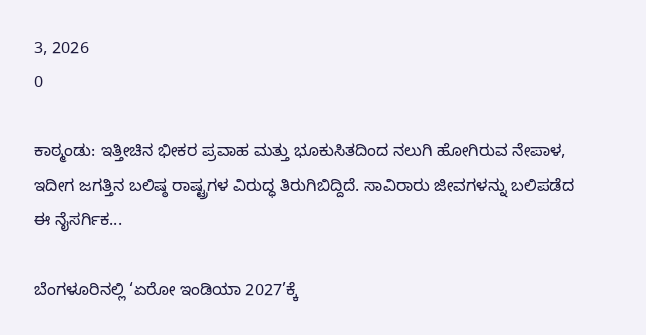3, 2026
0

ಕಾಠ್ಮಂಡು: ಇತ್ತೀಚಿನ ಭೀಕರ ಪ್ರವಾಹ ಮತ್ತು ಭೂಕುಸಿತದಿಂದ ನಲುಗಿ ಹೋಗಿರುವ ನೇಪಾಳ, ಇದೀಗ ಜಗತ್ತಿನ ಬಲಿಷ್ಠ ರಾಷ್ಟ್ರಗಳ ವಿರುದ್ಧ ತಿರುಗಿಬಿದ್ದಿದೆ. ಸಾವಿರಾರು ಜೀವಗಳನ್ನು ಬಲಿಪಡೆದ ಈ ನೈಸರ್ಗಿಕ...

ಬೆಂಗಳೂರಿನಲ್ಲಿ ‘ಏರೋ ಇಂಡಿಯಾ 2027’ಕ್ಕೆ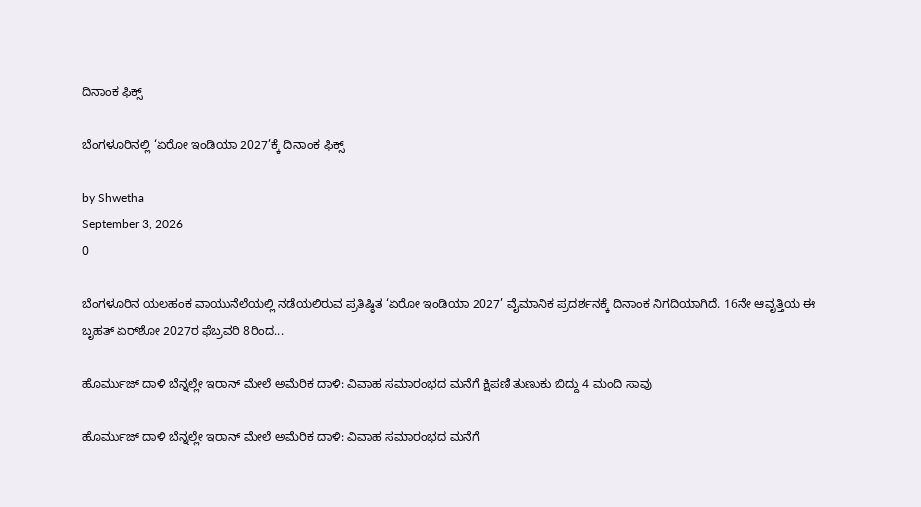ದಿನಾಂಕ ಫಿಕ್ಸ್

ಬೆಂಗಳೂರಿನಲ್ಲಿ ‘ಏರೋ ಇಂಡಿಯಾ 2027’ಕ್ಕೆ ದಿನಾಂಕ ಫಿಕ್ಸ್

by Shwetha
September 3, 2026
0

ಬೆಂಗಳೂರಿನ ಯಲಹಂಕ ವಾಯುನೆಲೆಯಲ್ಲಿ ನಡೆಯಲಿರುವ ಪ್ರತಿಷ್ಠಿತ ‘ಏರೋ ಇಂಡಿಯಾ 2027’ ವೈಮಾನಿಕ ಪ್ರದರ್ಶನಕ್ಕೆ ದಿನಾಂಕ ನಿಗದಿಯಾಗಿದೆ. 16ನೇ ಆವೃತ್ತಿಯ ಈ ಬೃಹತ್ ಏರ್‌ಶೋ 2027ರ ಫೆಬ್ರವರಿ 8ರಿಂದ...

ಹೊರ್ಮುಜ್ ದಾಳಿ ಬೆನ್ನಲ್ಲೇ ಇರಾನ್ ಮೇಲೆ ಅಮೆರಿಕ ದಾಳಿ: ವಿವಾಹ ಸಮಾರಂಭದ ಮನೆಗೆ ಕ್ಷಿಪಣಿ ತುಣುಕು ಬಿದ್ದು 4 ಮಂದಿ ಸಾವು

ಹೊರ್ಮುಜ್ ದಾಳಿ ಬೆನ್ನಲ್ಲೇ ಇರಾನ್ ಮೇಲೆ ಅಮೆರಿಕ ದಾಳಿ: ವಿವಾಹ ಸಮಾರಂಭದ ಮನೆಗೆ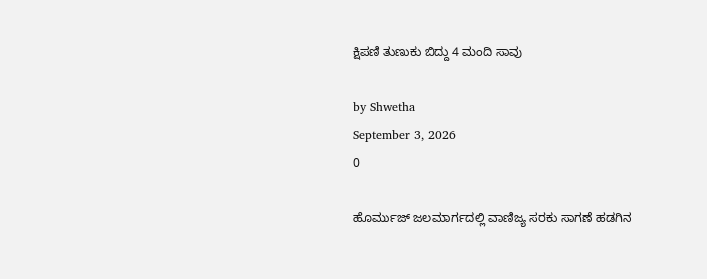ಕ್ಷಿಪಣಿ ತುಣುಕು ಬಿದ್ದು 4 ಮಂದಿ ಸಾವು

by Shwetha
September 3, 2026
0

ಹೊರ್ಮುಜ್ ಜಲಮಾರ್ಗದಲ್ಲಿ ವಾಣಿಜ್ಯ ಸರಕು ಸಾಗಣೆ ಹಡಗಿನ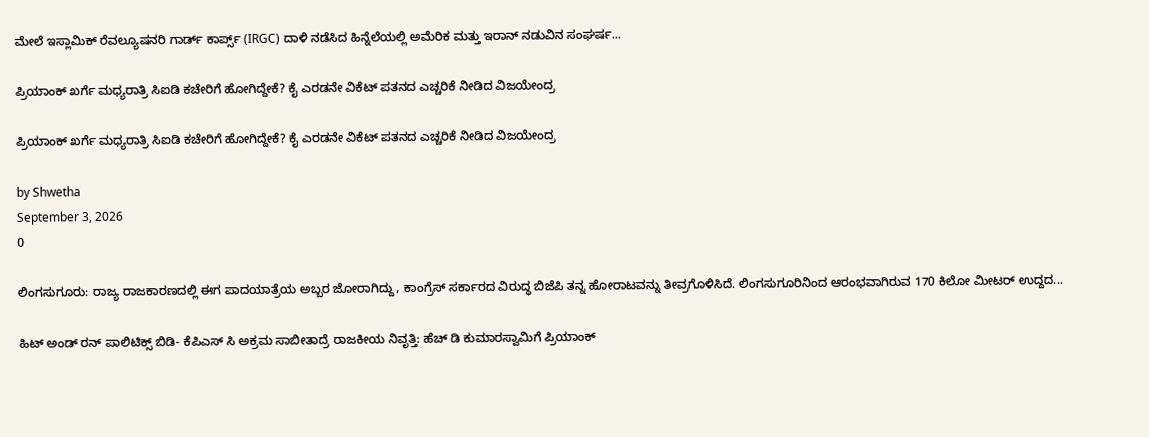ಮೇಲೆ ಇಸ್ಲಾಮಿಕ್ ರೆವಲ್ಯೂಷನರಿ ಗಾರ್ಡ್ ಕಾರ್ಪ್ಸ್ (IRGC) ದಾಳಿ ನಡೆಸಿದ ಹಿನ್ನೆಲೆಯಲ್ಲಿ ಅಮೆರಿಕ ಮತ್ತು ಇರಾನ್ ನಡುವಿನ ಸಂಘರ್ಷ...

ಪ್ರಿಯಾಂಕ್ ಖರ್ಗೆ ಮಧ್ಯರಾತ್ರಿ ಸಿಐಡಿ ಕಚೇರಿಗೆ ಹೋಗಿದ್ದೇಕೆ? ಕೈ ಎರಡನೇ ವಿಕೆಟ್ ಪತನದ ಎಚ್ಚರಿಕೆ ನೀಡಿದ ವಿಜಯೇಂದ್ರ

ಪ್ರಿಯಾಂಕ್ ಖರ್ಗೆ ಮಧ್ಯರಾತ್ರಿ ಸಿಐಡಿ ಕಚೇರಿಗೆ ಹೋಗಿದ್ದೇಕೆ? ಕೈ ಎರಡನೇ ವಿಕೆಟ್ ಪತನದ ಎಚ್ಚರಿಕೆ ನೀಡಿದ ವಿಜಯೇಂದ್ರ

by Shwetha
September 3, 2026
0

ಲಿಂಗಸುಗೂರು: ರಾಜ್ಯ ರಾಜಕಾರಣದಲ್ಲಿ ಈಗ ಪಾದಯಾತ್ರೆಯ ಅಬ್ಬರ ಜೋರಾಗಿದ್ದು, ಕಾಂಗ್ರೆಸ್ ಸರ್ಕಾರದ ವಿರುದ್ಧ ಬಿಜೆಪಿ ತನ್ನ ಹೋರಾಟವನ್ನು ತೀವ್ರಗೊಳಿಸಿದೆ. ಲಿಂಗಸುಗೂರಿನಿಂದ ಆರಂಭವಾಗಿರುವ 170 ಕಿಲೋ ಮೀಟರ್ ಉದ್ದದ...

ಹಿಟ್ ಅಂಡ್ ರನ್ ಪಾಲಿಟಿಕ್ಸ್ ಬಿಡಿ- ಕೆಪಿಎಸ್ ಸಿ ಅಕ್ರಮ ಸಾಬೀತಾದ್ರೆ ರಾಜಕೀಯ ನಿವೃತ್ತಿ: ಹೆಚ್ ಡಿ ಕುಮಾರಸ್ವಾಮಿಗೆ ಪ್ರಿಯಾಂಕ್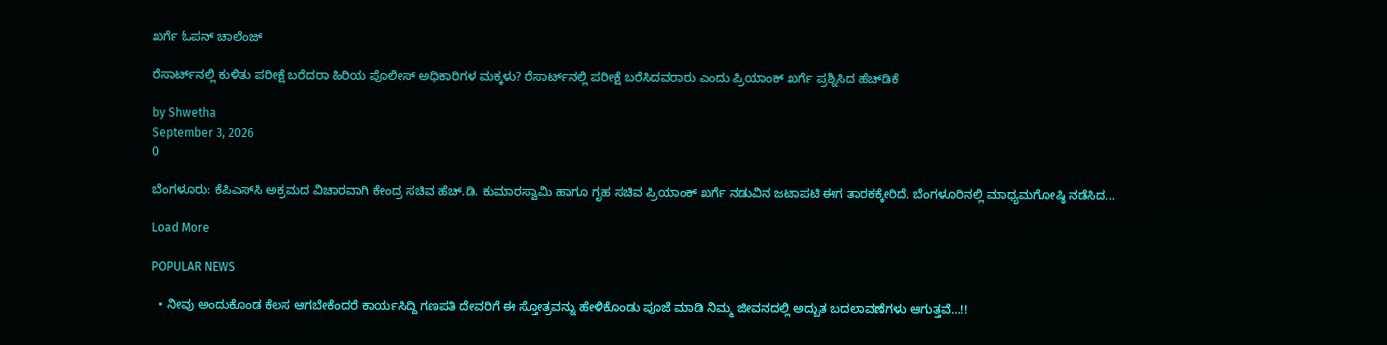ಖರ್ಗೆ ಓಪನ್ ಚಾಲೆಂಜ್

ರೆಸಾರ್ಟ್‌ನಲ್ಲಿ ಕುಳಿತು ಪರೀಕ್ಷೆ ಬರೆದರಾ ಹಿರಿಯ ಪೊಲೀಸ್ ಅಧಿಕಾರಿಗಳ ಮಕ್ಕಳು? ರೆಸಾರ್ಟ್‌ನಲ್ಲಿ ಪರೀಕ್ಷೆ ಬರೆಸಿದವರಾರು ಎಂದು ಪ್ರಿಯಾಂಕ್ ಖರ್ಗೆ ಪ್ರಶ್ನಿಸಿದ ಹೆಚ್‌ಡಿಕೆ

by Shwetha
September 3, 2026
0

ಬೆಂಗಳೂರು: ಕೆಪಿಎಸ್‌ಸಿ ಅಕ್ರಮದ ವಿಚಾರವಾಗಿ ಕೇಂದ್ರ ಸಚಿವ ಹೆಚ್‌.ಡಿ. ಕುಮಾರಸ್ವಾಮಿ ಹಾಗೂ ಗೃಹ ಸಚಿವ ಪ್ರಿಯಾಂಕ್ ಖರ್ಗೆ ನಡುವಿನ ಜಟಾಪಟಿ ಈಗ ತಾರಕಕ್ಕೇರಿದೆ. ಬೆಂಗಳೂರಿನಲ್ಲಿ ಮಾಧ್ಯಮಗೋಷ್ಠಿ ನಡೆಸಿದ...

Load More

POPULAR NEWS

  • ನೀವು ಅಂದುಕೊಂಡ ಕೆಲಸ ಆಗಬೇಕೆಂದರೆ ಕಾರ್ಯಸಿದ್ದಿ ಗಣಪತಿ ದೇವರಿಗೆ ಈ ಸ್ತೋತ್ರವನ್ನು ಹೇಳಿಕೊಂಡು ಪೂಜೆ ಮಾಡಿ ನಿಮ್ಮ ಜೀವನದಲ್ಲಿ ಅದ್ಬುತ ಬದಲಾವಣೆಗಳು ಆಗುತ್ತವೆ…!!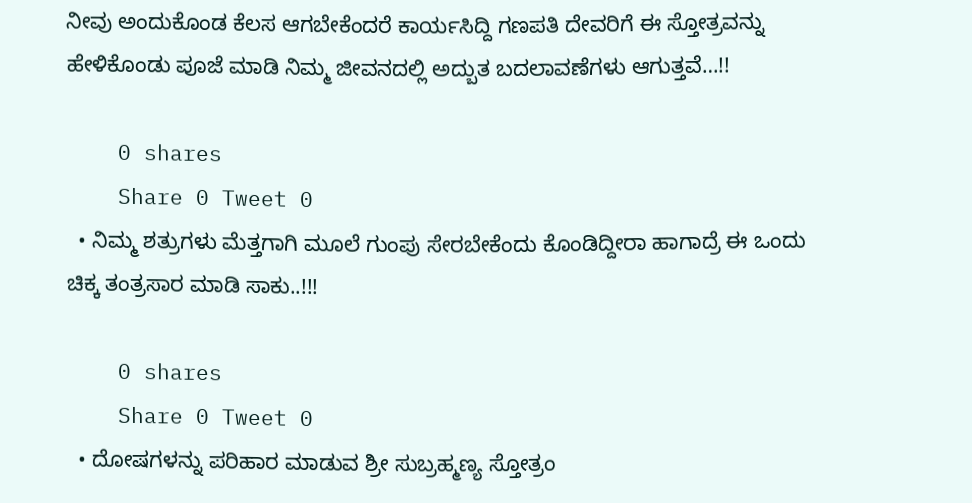ನೀವು ಅಂದುಕೊಂಡ ಕೆಲಸ ಆಗಬೇಕೆಂದರೆ ಕಾರ್ಯಸಿದ್ದಿ ಗಣಪತಿ ದೇವರಿಗೆ ಈ ಸ್ತೋತ್ರವನ್ನು ಹೇಳಿಕೊಂಡು ಪೂಜೆ ಮಾಡಿ ನಿಮ್ಮ ಜೀವನದಲ್ಲಿ ಅದ್ಬುತ ಬದಲಾವಣೆಗಳು ಆಗುತ್ತವೆ…!!

    0 shares
    Share 0 Tweet 0
  • ನಿಮ್ಮ ಶತ್ರುಗಳು ಮೆತ್ತಗಾಗಿ ಮೂಲೆ ಗುಂಪು ಸೇರಬೇಕೆಂದು ಕೊಂಡಿದ್ದೀರಾ ಹಾಗಾದ್ರೆ ಈ ಒಂದು ಚಿಕ್ಕ ತಂತ್ರಸಾರ ಮಾಡಿ ಸಾಕು..!!!

    0 shares
    Share 0 Tweet 0
  • ದೋಷಗಳನ್ನು ಪರಿಹಾರ ಮಾಡುವ ಶ್ರೀ ಸುಬ್ರಹ್ಮಣ್ಯ ಸ್ತೋತ್ರಂ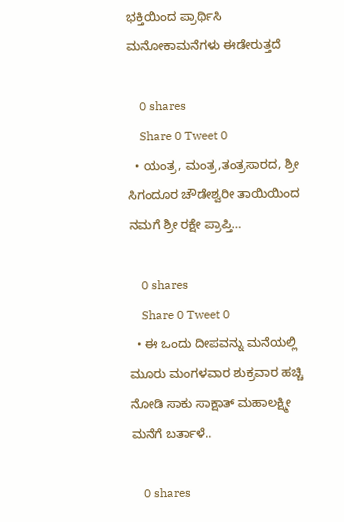ಭಕ್ತಿಯಿಂದ ಪ್ರಾರ್ಥಿಸಿ ಮನೋಕಾಮನೆಗಳು ಈಡೇರುತ್ತದೆ

    0 shares
    Share 0 Tweet 0
  • ಯಂತ್ರ, ಮಂತ್ರ,ತಂತ್ರಸಾರದ, ಶ್ರೀ ಸಿಗಂದೂರ ಚೌಡೇಶ್ವರೀ ತಾಯಿಯಿಂದ ನಮಗೆ ಶ್ರೀ ರಕ್ಷೇ ಪ್ರಾಪ್ತಿ…

    0 shares
    Share 0 Tweet 0
  • ಈ ಒಂದು ದೀಪವನ್ನು ಮನೆಯಲ್ಲಿ ಮೂರು ಮಂಗಳವಾರ ಶುಕ್ರವಾರ ಹಚ್ಚಿ ನೋಡಿ ಸಾಕು ಸಾಕ್ಷಾತ್ ಮಹಾಲಕ್ಷ್ಮೀ ಮನೆಗೆ ಬರ್ತಾಳೆ..

    0 shares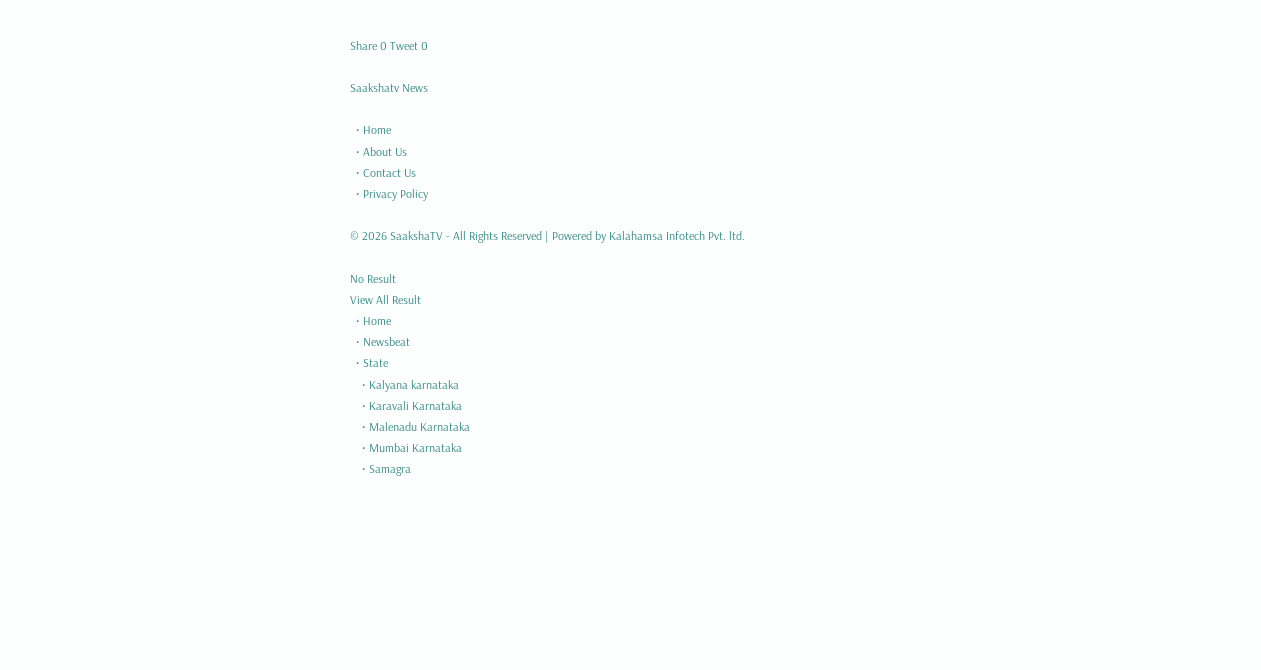Share 0 Tweet 0

Saakshatv News

  • Home
  • About Us
  • Contact Us
  • Privacy Policy

© 2026 SaakshaTV - All Rights Reserved | Powered by Kalahamsa Infotech Pvt. ltd.

No Result
View All Result
  • Home
  • Newsbeat
  • State
    • Kalyana karnataka
    • Karavali Karnataka
    • Malenadu Karnataka
    • Mumbai Karnataka
    • Samagra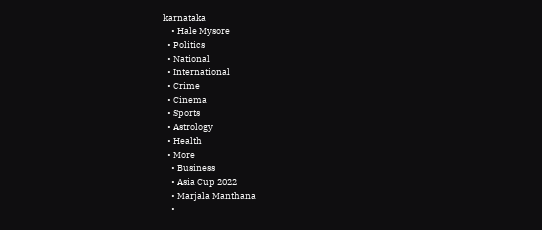karnataka
    • Hale Mysore
  • Politics
  • National
  • International
  • Crime
  • Cinema
  • Sports
  • Astrology
  • Health
  • More
    • Business
    • Asia Cup 2022
    • Marjala Manthana
    •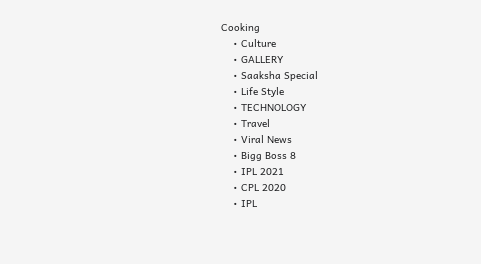Cooking
    • Culture
    • GALLERY
    • Saaksha Special
    • Life Style
    • TECHNOLOGY
    • Travel
    • Viral News
    • Bigg Boss 8
    • IPL 2021
    • CPL 2020
    • IPL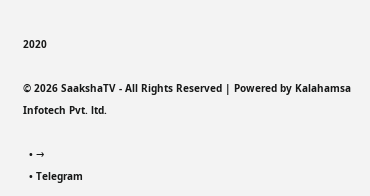2020

© 2026 SaakshaTV - All Rights Reserved | Powered by Kalahamsa Infotech Pvt. ltd.

  • →
  • Telegram